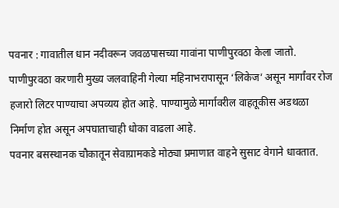पवनार : गावातील धान नदीवरून जवळपासच्या गावांना पाणीपुरवठा केला जातो. पाणीपुरवठा करणारी मुख्य जलवाहिनी गेल्या महिनाभरापासून ‘लिकेज’ असून मार्गांवर रोज हजारो लिटर पाण्याचा अपव्यय होत आहे. पाण्यामुळे मार्गावरील वाहतूकीस अडथळा निर्माण होत असून अपघाताचाही धोका वाढला आहे.
पवनार बसस्थानक चौकातून सेवाग्रामकडे मोठ्या प्रमाणात वाहने सुसाट वेगाने धावतात.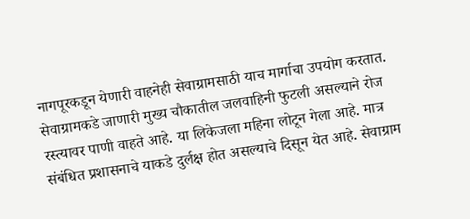नागपूरकडून येणारी वाहनेही सेवाग्रामसाठी याच मार्गाचा उपयोग करतात. सेवाग्रामकडे जाणारी मुख्य चौकातील जलवाहिनी फुटली असल्याने रोज रस्त्यावर पाणी वाहते आहे. या लिकेजला महिना लोटून गेला आहे. मात्र संबंधित प्रशासनाचे याकडे दुर्लक्ष होत असल्याचे दिसून येत आहे. सेवाग्राम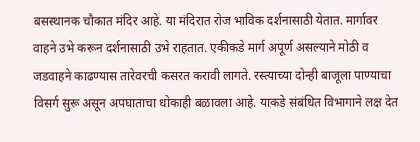बसस्थानक चौकात मंदिर आहे. या मंदिरात रोज भाविक दर्शनासाठी येतात. मार्गावर वाहने उभे करून दर्शनासाठी उभे राहतात. एकीकडे मार्ग अपूर्ण असल्याने मोठी व जडवाहने काढण्यास तारेवरची कसरत करावी लागते. रस्त्याच्या दोन्ही बाजूला पाण्याचा विसर्ग सुरू असून अपघाताचा धोकाही बळावला आहे. याकडे संबंधित विभागाने लक्ष देत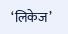‘लिकेज’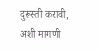दुरूस्ती करावी, अशी मागणी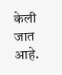केली जात आहे.